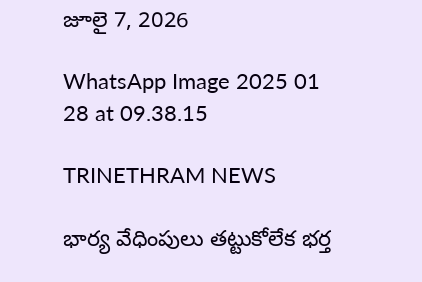జూలై 7, 2026

WhatsApp Image 2025 01 28 at 09.38.15

TRINETHRAM NEWS

భార్య వేధింపులు తట్టుకోలేక భర్త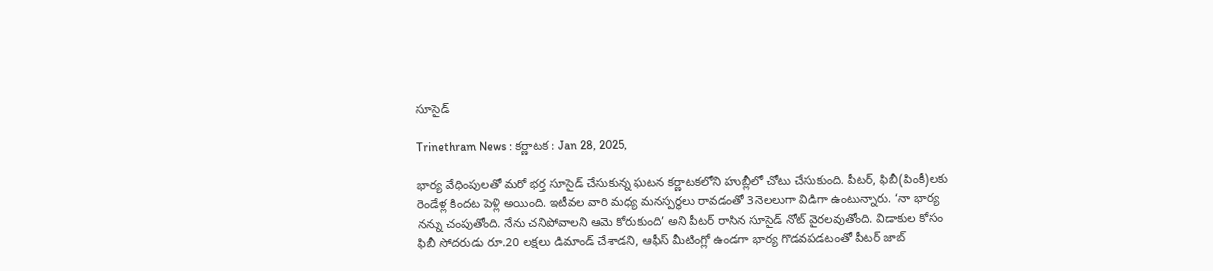సూసైడ్

Trinethram News : కర్ణాటక : Jan 28, 2025,

భార్య వేధింపులతో మరో భర్త సూసైడ్ చేసుకున్న ఘటన కర్ణాటకలోని హుబ్లీలో చోటు చేసుకుంది. పీటర్, ఫిబీ(పింకీ)లకు రెండేళ్ల కిందట పెళ్లి అయింది. ఇటీవల వారి మధ్య మనస్పర్థలు రావడంతో 3నెలలుగా విడిగా ఉంటున్నారు. ‘నా భార్య నన్ను చంపుతోంది. నేను చనిపోవాలని ఆమె కోరుకుంది’ అని పీటర్ రాసిన సూసైడ్ నోట్ వైరలవుతోంది. విడాకుల కోసం ఫిబీ సోదరుడు రూ.20 లక్షలు డిమాండ్ చేశాడని, ఆఫీస్ మీటింగ్లో ఉండగా భార్య గొడవపడటంతో పీటర్ జాబ్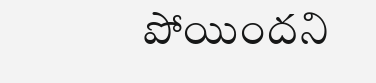పోయిందని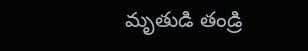మృతుడి తండ్రి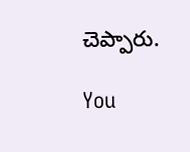చెప్పారు.

You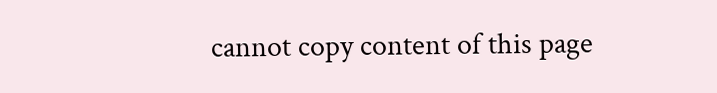cannot copy content of this page